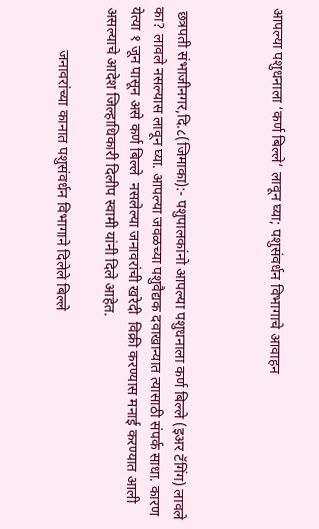आपल्या पशुधनाला ‘कर्ण बिल्ले’ लावून घ्या; पशुसंवर्धन विभागाचे आवाहन



 छत्रपती संभाजीनगर,दि.८(जिमाका):- पशुपालकांनो आपल्या पशुधनाला कर्ण बिल्ले (इअर टॅगिंग) लावले का? लावले नसल्यास लावून घ्या. आपल्या जवळच्या पशुवैद्यक दवाखान्यात त्यासाठी संपर्क साधा. कारण येत्या १ जून पासून असे कर्ण बिल्ले  नसलेल्या जनावरांची खरेदी  विक्री करण्यास मनाई करण्यात आली असल्याचे आदेश जिल्हाधिकारी दिलीप स्वामी यांनी दिले आहेत.

            जनावरांच्या कानात पशुसंवर्धन विभागाने दिलेले बिल्ले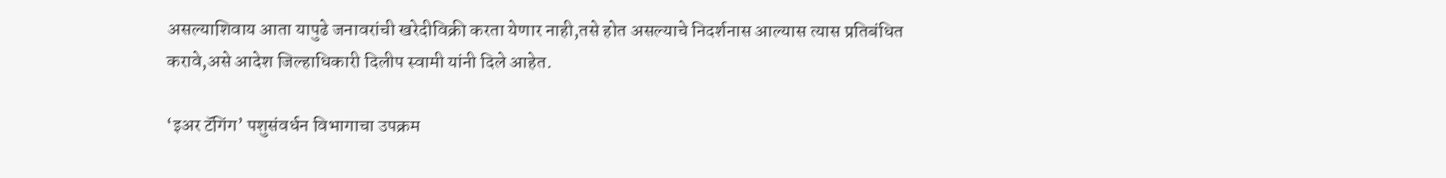असल्याशिवाय आता यापुढे जनावरांची खरेदीविक्री करता येणार नाही,तसे होत असल्याचे निदर्शनास आल्यास त्यास प्रतिबंधित करावे,असे आदेश जिल्हाधिकारी दिलीप स्वामी यांनी दिले आहेत.

‘इअर टॅगिंग’ पशुसंवर्धन विभागाचा उपक्रम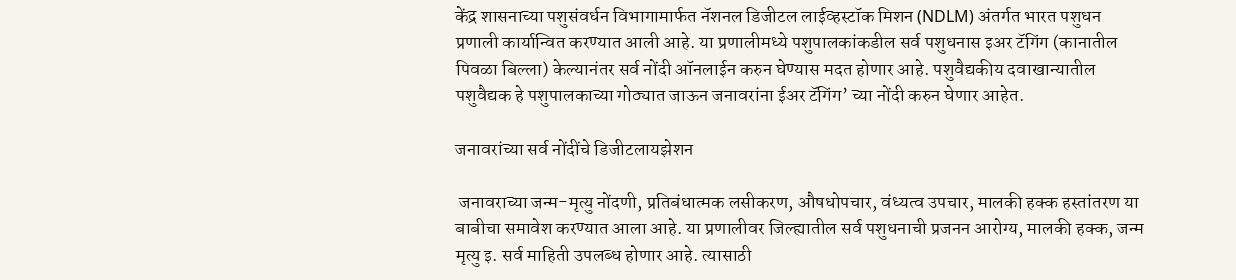केंद्र शासनाच्या पशुसंवर्धन विभागामार्फत नॅशनल डिजीटल लाईव्हस्टॉक मिशन (NDLM) अंतर्गत भारत पशुधन प्रणाली कार्यान्वित करण्यात आली आहे. या प्रणालीमध्ये पशुपालकांकडील सर्व पशुधनास इअर टॅगिंग (कानातील पिवळा बिल्ला) केल्यानंतर सर्व नोंदी ऑनलाईन करुन घेण्यास मदत होणार आहे. पशुवैद्यकीय दवाखान्यातील पशुवैद्यक हे पशुपालकाच्या गोठ्यात जाऊन जनावरांना ईअर टॅगिंग’ च्या नोंदी करुन घेणार आहेत.

जनावरांच्या सर्व नोंदींचे डिजीटलायझेशन

 जनावराच्या जन्म-मृत्यु नोंदणी, प्रतिबंधात्मक लसीकरण, औषधोपचार, वंध्यत्व उपचार, मालकी हक्क हस्तांतरण या बाबीचा समावेश करण्यात आला आहे. या प्रणालीवर जिल्ह्यातील सर्व पशुधनाची प्रजनन आरोग्य, मालकी हक्क, जन्म मृत्यु इ. सर्व माहिती उपलब्ध होणार आहे. त्यासाठी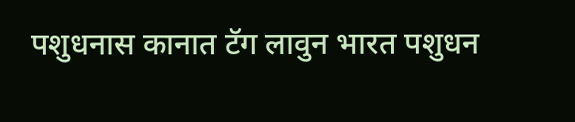पशुधनास कानात टॅग लावुन भारत पशुधन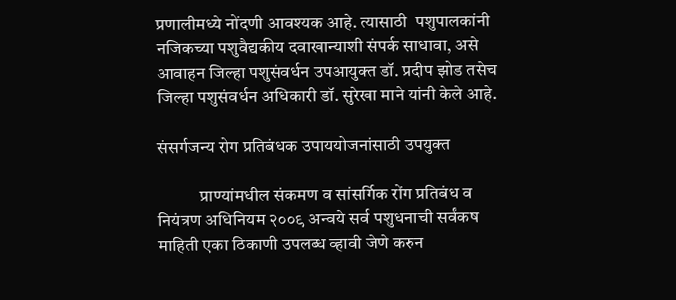प्रणालीमध्ये नोंदणी आवश्यक आहे. त्यासाठी  पशुपालकांनी नजिकच्या पशुवैद्यकीय दवाखान्याशी संपर्क साधावा, असे आवाहन जिल्हा पशुसंवर्धन उपआयुक्त डॉ. प्रदीप झोड तसेच जिल्हा पशुसंवर्धन अधिकारी डॉ. सुरेखा माने यांनी केले आहे.

संसर्गजन्य रोग प्रतिबंधक उपाययोजनांसाठी उपयुक्त

            प्राण्यांमधील संकमण व सांसर्गिक रोंग प्रतिबंध व नियंत्रण अधिनियम २००९ अन्वये सर्व पशुधनाची सर्वंकष माहिती एका ठिकाणी उपलब्ध व्हावी जेणे करुन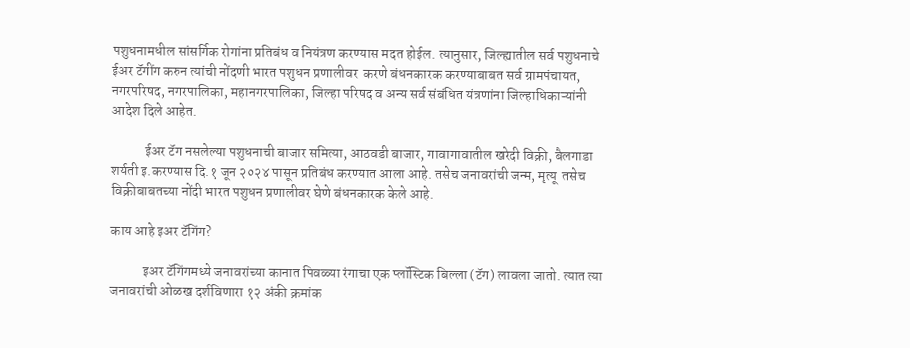पशुधनामधील सांसर्गिक रोगांना प्रतिबंध व नियंत्रण करण्यास मदत होईल. त्यानुसार, जिल्ह्यातील सर्व पशुधनाचे ईअर टॅगींग करुन त्यांची नोंदणी भारत पशुधन प्रणालीवर  करणे बंधनकारक करण्याबाबत सर्व ग्रामपंचायत, नगरपरिषद, नगरपालिका, महानगरपालिका, जिल्हा परिषद व अन्य सर्व संबंधित यंत्रणांना जिल्हाधिकाऱ्यांनी आदेश दिले आहेत.

            ईअर टॅग नसलेल्या पशुधनाची बाजार समित्या, आठवडी बाजार, गावागावातील खरेदी विक्री, बैलगाडा शर्यती इ.करण्यास दि.१ जून २०२४ पासून प्रतिबंध करण्यात आला आहे. तसेच जनावरांची जन्म, मृत्यू  तसेच विक्रीबाबतच्या नोंदी भारत पशुधन प्रणालीवर घेणे बंधनकारक केले आहे.

काय आहे इअर टॅगिंग?

            इअर टॅगिंगमध्ये जनावरांच्या कानात पिवळ्या रंगाचा एक प्लॉस्टिक बिल्ला (टॅग) लावला जातो. त्यात त्या जनावरांची ओळख दर्शविणारा १२ अंकी क्रमांक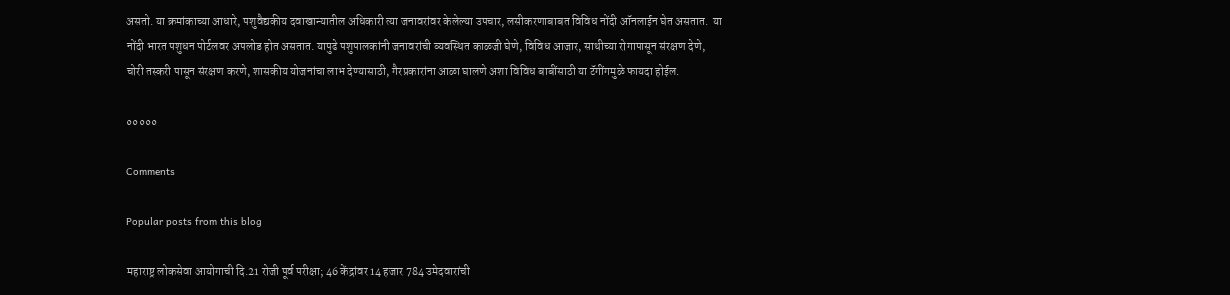असतो. या क्रमांकाच्या आधारे, पशुवैद्यकीय दवाखान्यातील अधिकारी त्या जनावरांवर केलेल्या उपचार, लसीकरणाबाबत विविध नोंदी ऑनलाईन घेत असतात.  या नोंदी भारत पशुधन पोर्टलवर अपलोड होत असतात. यापुढे पशुपालकांनी जनावरांची व्यवस्थित काळजी घेणे, विविध आजार, साथीच्या रोगापासून संरक्षण देणे, चोरी तस्करी पासून संरक्षण करणे, शासकीय योजनांचा लाभ देण्यासाठी, गैरप्रकारांना आळा घालणे अशा विविध बाबींसाठी या टॅगींगमुळे फायदा होईल.

०००००

Comments

Popular posts from this blog

महाराष्ट्र लोकसेवा आयोगाची दि.21 रोजी पूर्व परीक्षा; 46 केंद्रांवर 14 हजार 784 उमेदवारांची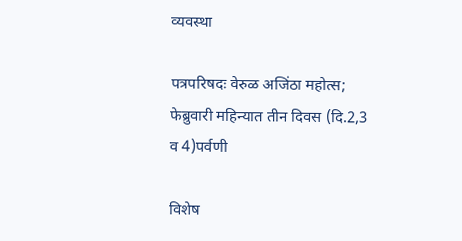व्यवस्था

पत्रपरिषदः वेरुळ अजिंठा महोत्स; फेब्रुवारी महिन्यात तीन दिवस (दि.2,3 व 4)पर्वणी

विशेष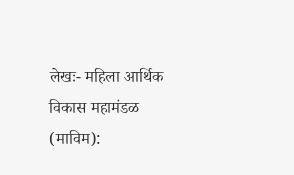लेखः- महिला आर्थिक विकास महामंडळ (माविम):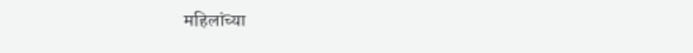महिलांच्या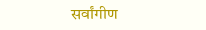सर्वांगीण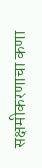सक्षमीकरणाचा कणा